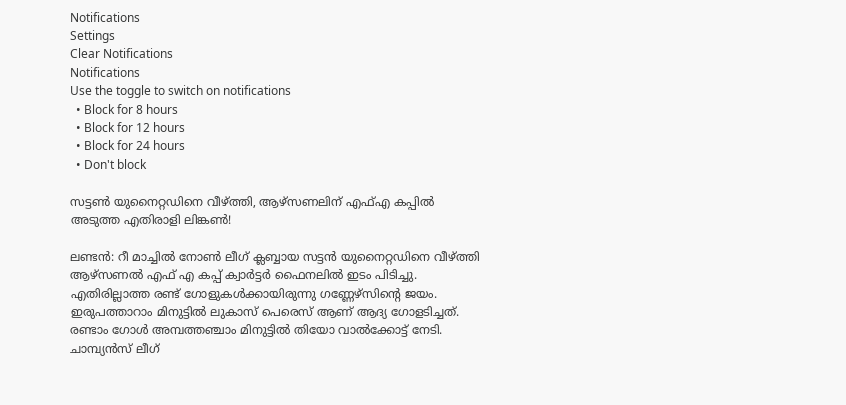Notifications
Settings
Clear Notifications
Notifications
Use the toggle to switch on notifications
  • Block for 8 hours
  • Block for 12 hours
  • Block for 24 hours
  • Don't block

സട്ടണ്‍ യുനൈറ്റഡിനെ വീഴ്ത്തി, ആഴ്‌സണലിന് എഫ്എ കപ്പില്‍ അടുത്ത എതിരാളി ലിങ്കണ്‍!

ലണ്ടന്‍: റീ മാച്ചില്‍ നോണ്‍ ലീഗ് ക്ലബ്ബായ സട്ടന്‍ യുനൈറ്റഡിനെ വീഴ്ത്തി ആഴ്‌സണല്‍ എഫ് എ കപ്പ് ക്വാര്‍ട്ടര്‍ ഫൈനലില്‍ ഇടം പിടിച്ചു. എതിരില്ലാത്ത രണ്ട് ഗോളുകള്‍ക്കായിരുന്നു ഗണ്ണേഴ്‌സിന്റെ ജയം. ഇരുപത്താറാം മിനുട്ടില്‍ ലുകാസ് പെരെസ് ആണ് ആദ്യ ഗോളടിച്ചത്. രണ്ടാം ഗോള്‍ അമ്പത്തഞ്ചാം മിനുട്ടില്‍ തിയോ വാല്‍ക്കോട്ട് നേടി. ചാമ്പ്യന്‍സ് ലീഗ്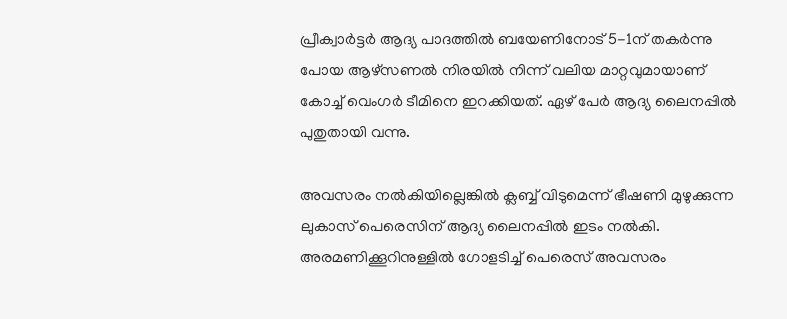പ്രീക്വാര്‍ട്ടര്‍ ആദ്യ പാദത്തില്‍ ബയേണിനോട് 5-1ന് തകര്‍ന്നു പോയ ആഴ്‌സണല്‍ നിരയില്‍ നിന്ന് വലിയ മാറ്റവുമായാണ് കോച്ച് വെംഗര്‍ ടീമിനെ ഇറക്കിയത്. ഏഴ് പേര്‍ ആദ്യ ലൈനപ്പില്‍ പുതുതായി വന്നു.

അവസരം നല്‍കിയില്ലെങ്കില്‍ ക്ലബ്ബ് വിടുമെന്ന് ഭീഷണി മുഴുക്കുന്ന ലുകാസ് പെരെസിന് ആദ്യ ലൈനപ്പില്‍ ഇടം നല്‍കി. അരമണിക്കൂറിനുള്ളില്‍ ഗോളടിച്ച് പെരെസ് അവസരം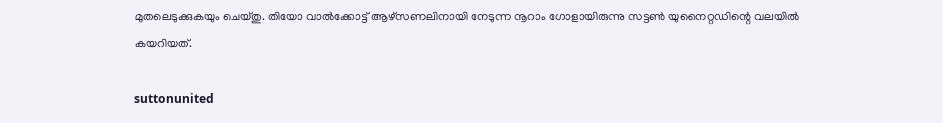മുതലെടുക്കുകയും ചെയ്തു. തിയോ വാല്‍ക്കോട്ട് ആഴ്‌സണലിനായി നേടുന്ന നൂറാം ഗോളായിരുന്നു സട്ടണ്‍ യുനൈറ്റഡിന്റെ വലയില്‍ കയറിയത്.

suttonunited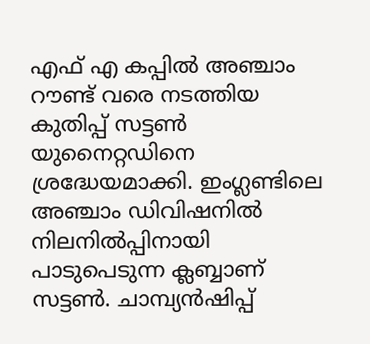എഫ് എ കപ്പില്‍ അഞ്ചാം റൗണ്ട് വരെ നടത്തിയ കുതിപ്പ് സട്ടണ്‍ യുനൈറ്റഡിനെ ശ്രദ്ധേയമാക്കി. ഇംഗ്ലണ്ടിലെ അഞ്ചാം ഡിവിഷനില്‍ നിലനില്‍പ്പിനായി പാടുപെടുന്ന ക്ലബ്ബാണ് സട്ടണ്‍. ചാമ്പ്യന്‍ഷിപ്പ്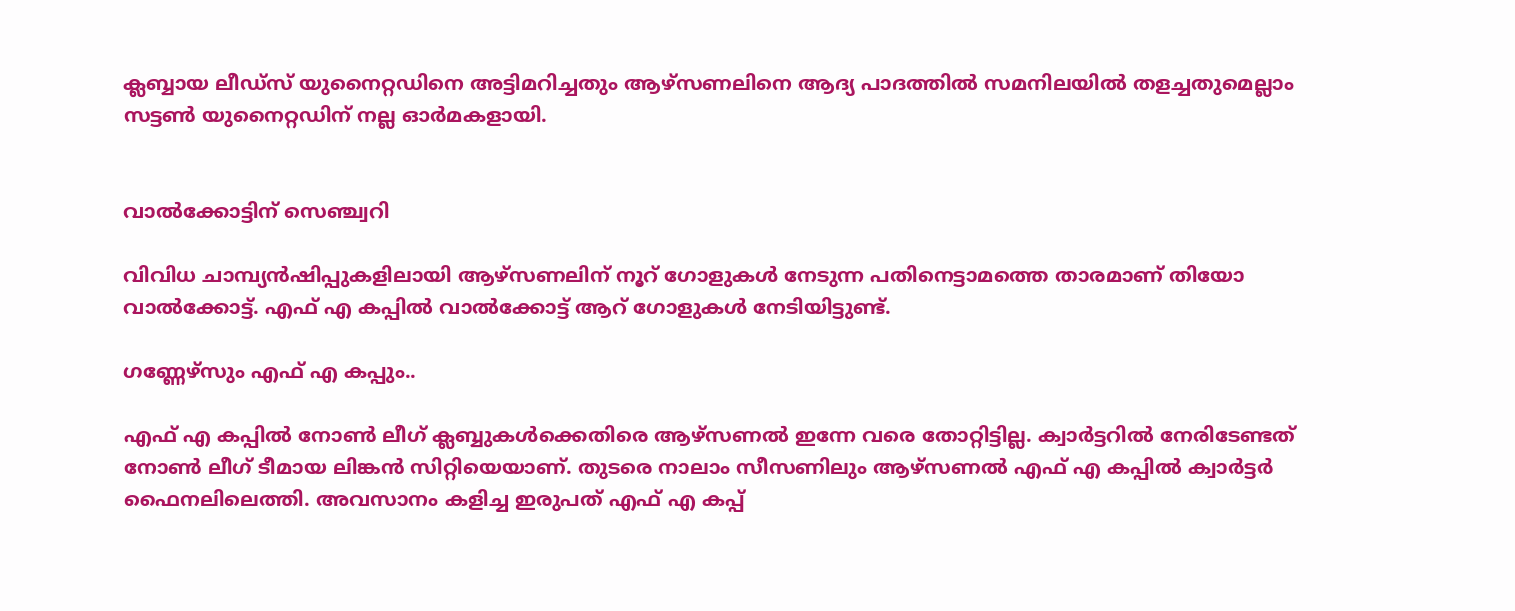ക്ലബ്ബായ ലീഡ്‌സ് യുനൈറ്റഡിനെ അട്ടിമറിച്ചതും ആഴ്‌സണലിനെ ആദ്യ പാദത്തില്‍ സമനിലയില്‍ തളച്ചതുമെല്ലാം സട്ടണ്‍ യുനൈറ്റഡിന് നല്ല ഓര്‍മകളായി.


വാല്‍ക്കോട്ടിന് സെഞ്ച്വറി

വിവിധ ചാമ്പ്യന്‍ഷിപ്പുകളിലായി ആഴ്‌സണലിന് നൂറ് ഗോളുകള്‍ നേടുന്ന പതിനെട്ടാമത്തെ താരമാണ് തിയോ വാല്‍ക്കോട്ട്. എഫ് എ കപ്പില്‍ വാല്‍ക്കോട്ട് ആറ് ഗോളുകള്‍ നേടിയിട്ടുണ്ട്.

ഗണ്ണേഴ്‌സും എഫ് എ കപ്പും..

എഫ് എ കപ്പില്‍ നോണ്‍ ലീഗ് ക്ലബ്ബുകള്‍ക്കെതിരെ ആഴ്‌സണല്‍ ഇന്നേ വരെ തോറ്റിട്ടില്ല. ക്വാര്‍ട്ടറില്‍ നേരിടേണ്ടത് നോണ്‍ ലീഗ് ടീമായ ലിങ്കന്‍ സിറ്റിയെയാണ്. തുടരെ നാലാം സീസണിലും ആഴ്‌സണല്‍ എഫ് എ കപ്പില്‍ ക്വാര്‍ട്ടര്‍ ഫൈനലിലെത്തി. അവസാനം കളിച്ച ഇരുപത് എഫ് എ കപ്പ്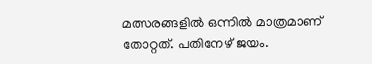മത്സരങ്ങളില്‍ ഒന്നില്‍ മാത്രമാണ് തോറ്റത്. പതിനേഴ് ജയം.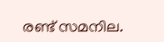രണ്ട് സമനില.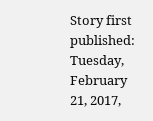Story first published: Tuesday, February 21, 2017,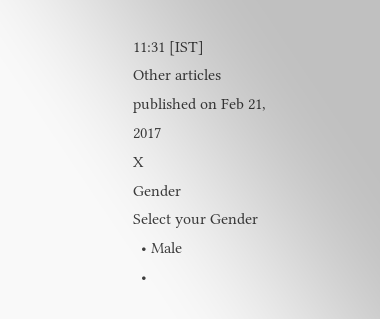11:31 [IST]
Other articles published on Feb 21, 2017
X
Gender
Select your Gender
  • Male
  •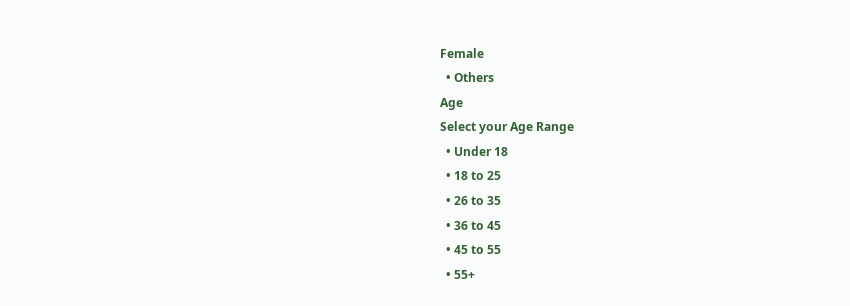Female
  • Others
Age
Select your Age Range
  • Under 18
  • 18 to 25
  • 26 to 35
  • 36 to 45
  • 45 to 55
  • 55+